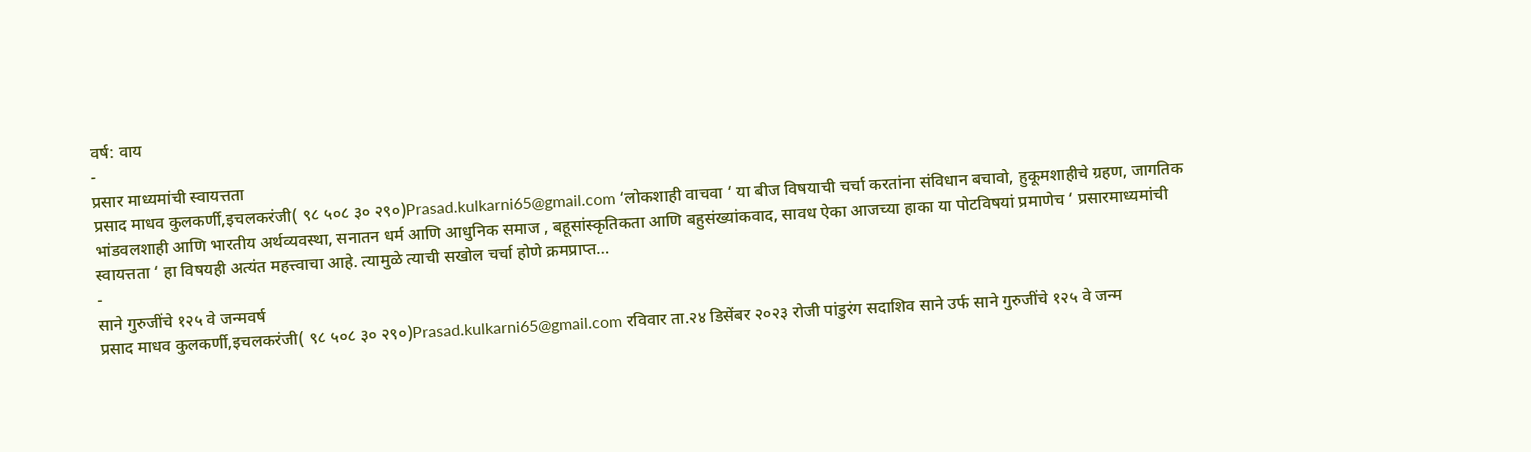वर्ष: वाय
-
प्रसार माध्यमांची स्वायत्तता
प्रसाद माधव कुलकर्णी,इचलकरंजी( ९८ ५०८ ३० २९०)Prasad.kulkarni65@gmail.com ‘लोकशाही वाचवा ‘ या बीज विषयाची चर्चा करतांना संविधान बचावो, हुकूमशाहीचे ग्रहण, जागतिक भांडवलशाही आणि भारतीय अर्थव्यवस्था, सनातन धर्म आणि आधुनिक समाज , बहूसांस्कृतिकता आणि बहुसंख्यांकवाद, सावध ऐका आजच्या हाका या पोटविषयां प्रमाणेच ‘ प्रसारमाध्यमांची स्वायत्तता ‘ हा विषयही अत्यंत महत्त्वाचा आहे. त्यामुळे त्याची सखोल चर्चा होणे क्रमप्राप्त…
-
साने गुरुजींचे १२५ वे जन्मवर्ष
प्रसाद माधव कुलकर्णी,इचलकरंजी( ९८ ५०८ ३० २९०)Prasad.kulkarni65@gmail.com रविवार ता.२४ डिसेंबर २०२३ रोजी पांडुरंग सदाशिव साने उर्फ साने गुरुजींचे १२५ वे जन्म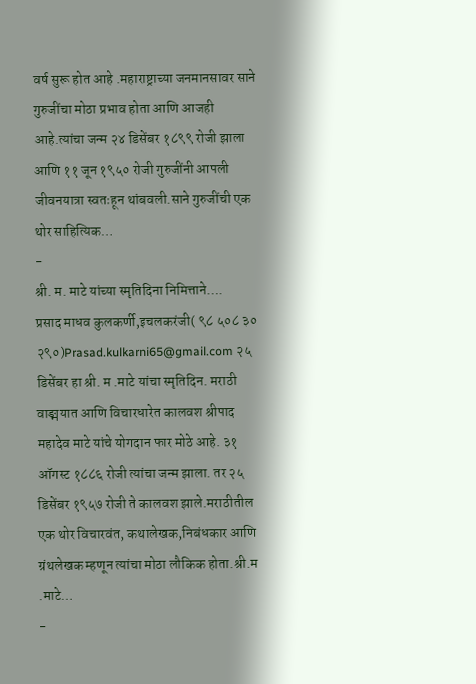वर्ष सुरू होत आहे .महाराष्ट्राच्या जनमानसावर साने गुरुजींचा मोठा प्रभाव होता आणि आजही आहे.त्यांचा जन्म २४ डिसेंबर १८९९ रोजी झाला आणि ११ जून १९५० रोजी गुरुजींनी आपली जीवनयात्रा स्वतःहून थांबवली.साने गुरुजींची एक थोर साहित्यिक…
-
श्री. म. माटे यांच्या स्मृतिदिना निमित्ताने….
प्रसाद माधव कुलकर्णी,इचलकरंजी( ९८ ५०८ ३० २९०)Prasad.kulkarni65@gmail.com २५ डिसेंबर हा श्री. म .माटे यांचा स्मृतिदिन. मराठी वाङ्मयात आणि विचारधारेत कालवश श्रीपाद महादेव माटे यांचे योगदान फार मोठे आहे. ३१ ऑगस्ट १८८६ रोजी त्यांचा जन्म झाला. तर २५ डिसेंबर १९५७ रोजी ते कालवश झाले.मराठीतील एक थोर विचारवंत, कथालेखक,निबंधकार आणि ग्रंथलेखक म्हणून त्यांचा मोठा लौकिक होता.श्री.म .माटे…
-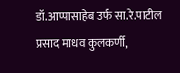डॉ.आप्पासाहेब उर्फ सा.रे.पाटील
प्रसाद माधव कुलकर्णी,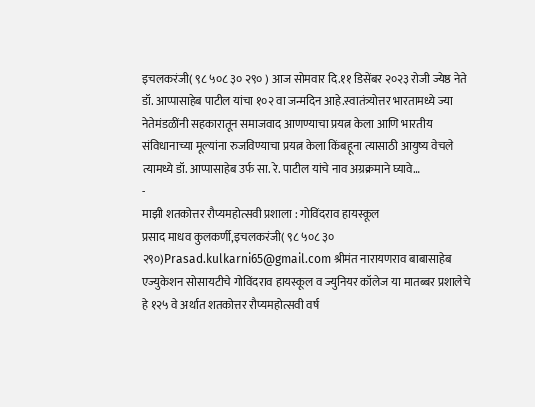इचलकरंजी( ९८ ५०८ ३० २९० ) आज सोमवार दि.११ डिसेंबर २०२३ रोजी ज्येष्ठ नेते डॉ. आप्पासाहेब पाटील यांचा १०२ वा जन्मदिन आहे.स्वातंत्र्योत्तर भारतामध्ये ज्या नेतेमंडळींनी सहकारातून समाजवाद आणण्याचा प्रयत्न केला आणि भारतीय संविधानाच्या मूल्यांना रुजविण्याचा प्रयत्न केला किंबहूना त्यासाठी आयुष्य वेचले त्यामध्ये डॉ. आप्पासाहेब उर्फ सा. रे. पाटील यांचे नाव अग्रक्रमाने घ्यावे…
-
माझी शतकोत्तर रौप्यमहोत्सवी प्रशाला : गोविंदराव हायस्कूल
प्रसाद माधव कुलकर्णी,इचलकरंजी( ९८ ५०८ ३० २९०)Prasad.kulkarni65@gmail.com श्रीमंत नारायणराव बाबासाहेब एज्युकेशन सोसायटीचे गोविंदराव हायस्कूल व ज्युनियर कॉलेज या मातब्बर प्रशालेचे हे १२५ वे अर्थात शतकोत्तर रौप्यमहोत्सवी वर्ष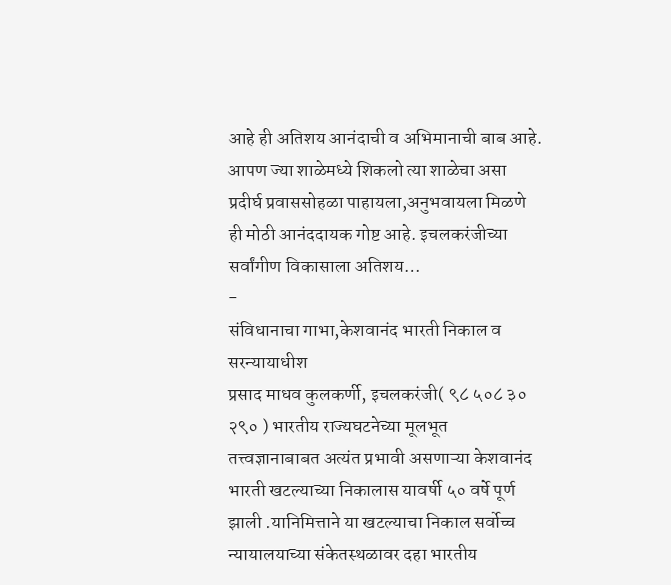आहे ही अतिशय आनंदाची व अभिमानाची बाब आहे. आपण ज्या शाळेमध्ये शिकलो त्या शाळेचा असा प्रदीर्घ प्रवाससोहळा पाहायला,अनुभवायला मिळणे ही मोठी आनंददायक गोष्ट आहे. इचलकरंजीच्या सर्वांगीण विकासाला अतिशय…
-
संविधानाचा गाभा,केशवानंद भारती निकाल व सरन्यायाधीश
प्रसाद माधव कुलकर्णी, इचलकरंजी( ९८ ५०८ ३० २९० ) भारतीय राज्यघटनेच्या मूलभूत तत्त्वज्ञानाबाबत अत्यंत प्रभावी असणाऱ्या केशवानंद भारती खटल्याच्या निकालास यावर्षी ५० वर्षे पूर्ण झाली .यानिमित्ताने या खटल्याचा निकाल सर्वोच्च न्यायालयाच्या संकेतस्थळावर दहा भारतीय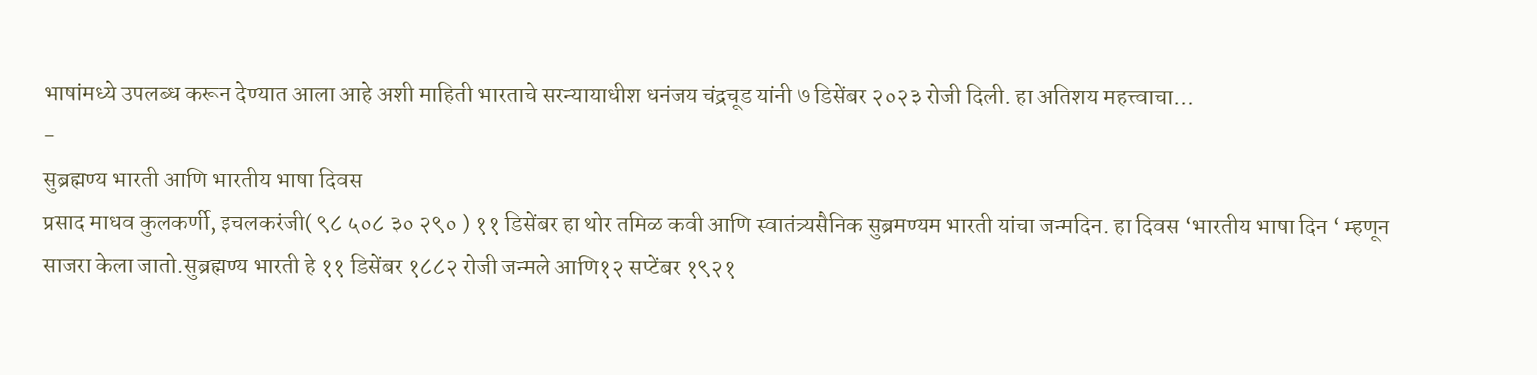भाषांमध्ये उपलब्ध करून देण्यात आला आहे अशी माहिती भारताचे सरन्यायाधीश धनंजय चंद्रचूड यांनी ७ डिसेंबर २०२३ रोजी दिली. हा अतिशय महत्त्वाचा…
-
सुब्रह्मण्य भारती आणि भारतीय भाषा दिवस
प्रसाद माधव कुलकर्णी, इचलकरंजी( ९८ ५०८ ३० २९० ) ११ डिसेंबर हा थोर तमिळ कवी आणि स्वातंत्र्यसैनिक सुब्रमण्यम भारती यांचा जन्मदिन. हा दिवस ‘भारतीय भाषा दिन ‘ म्हणून साजरा केला जातो.सुब्रह्मण्य भारती हे ११ डिसेंबर १८८२ रोजी जन्मले आणि१२ सप्टेंबर १९२१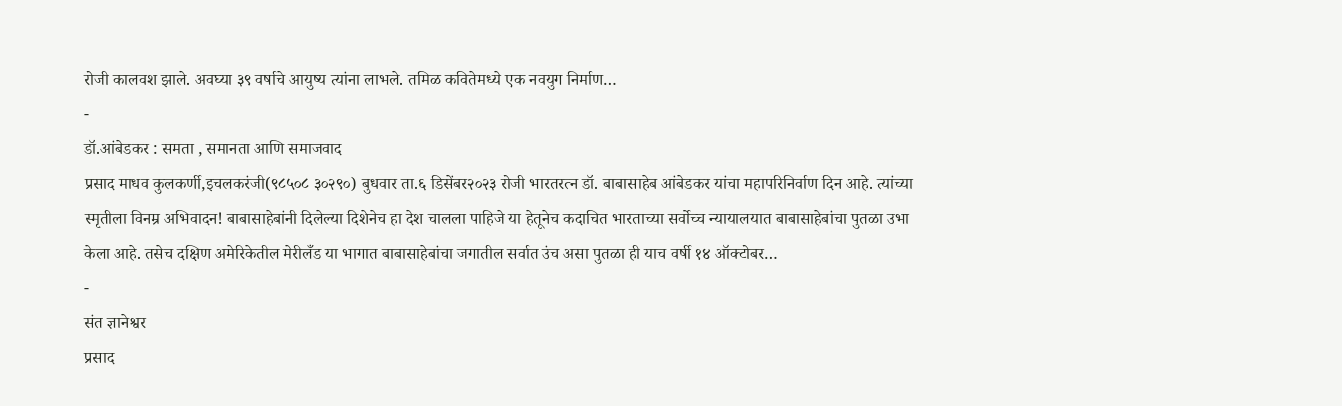रोजी कालवश झाले. अवघ्या ३९ वर्षाचे आयुष्य त्यांना लाभले. तमिळ कवितेमध्ये एक नवयुग निर्माण…
-
डॉ.आंबेडकर : समता , समानता आणि समाजवाद
प्रसाद माधव कुलकर्णी,इचलकरंजी(९८५०८ ३०२९०) बुधवार ता.६ डिसेंबर२०२३ रोजी भारतरत्न डॉ. बाबासाहेब आंबेडकर यांचा महापरिनिर्वाण दिन आहे. त्यांच्या स्मृतीला विनम्र अभिवादन! बाबासाहेबांनी दिलेल्या दिशेनेच हा देश चालला पाहिजे या हेतूनेच कदाचित भारताच्या सर्वोच्च न्यायालयात बाबासाहेबांचा पुतळा उभा केला आहे. तसेच दक्षिण अमेरिकेतील मेरीलँड या भागात बाबासाहेबांचा जगातील सर्वात उंच असा पुतळा ही याच वर्षी १४ ऑक्टोबर…
-
संत ज्ञानेश्वर
प्रसाद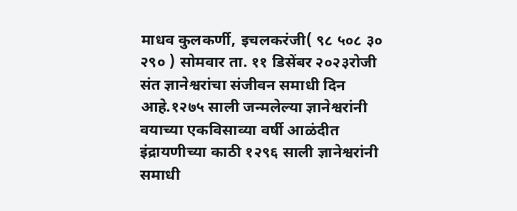माधव कुलकर्णी, इचलकरंजी( ९८ ५०८ ३० २९० ) सोमवार ता. ११ डिसेंबर २०२३रोजी संत ज्ञानेश्वरांचा संजीवन समाधी दिन आहे.१२७५ साली जन्मलेल्या ज्ञानेश्वरांनी वयाच्या एकविसाव्या वर्षी आळंदीत इंद्रायणीच्या काठी १२९६ साली ज्ञानेश्वरांनी समाधी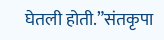घेतली होती.”संतकृपा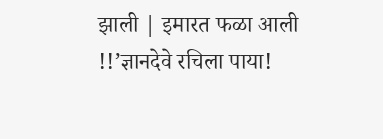झाली | इमारत फळा आली !!’ज्ञानदेवे रचिला पाया!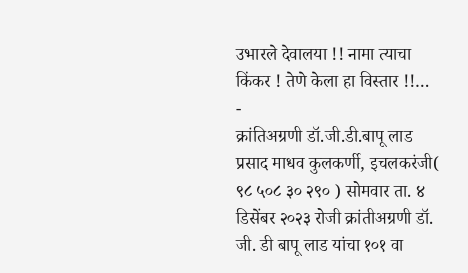उभारले देवालया !! नामा त्याचा किंकर ! तेणे केला हा विस्तार !!…
-
क्रांतिअग्रणी डॉ.जी.डी.बापू लाड
प्रसाद माधव कुलकर्णी, इचलकरंजी( ९८ ५०८ ३० २९० ) सोमवार ता. ४ डिसेंबर २०२३ रोजी क्रांतीअग्रणी डॉ. जी. डी बापू लाड यांचा १०१ वा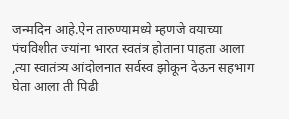जन्मदिन आहे.ऐन तारुण्यामध्ये म्हणजे वयाच्या पंचविशीत ज्यांना भारत स्वतंत्र होताना पाहता आला ,त्या स्वातंत्र्य आंदोलनात सर्वस्व झोकून देऊन सहभाग घेता आला ती पिढी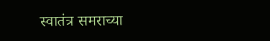स्वातंत्र समराच्या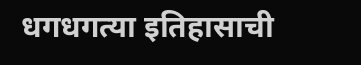धगधगत्या इतिहासाची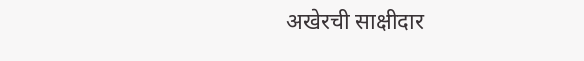अखेरची साक्षीदार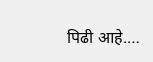पिढी आहे.…